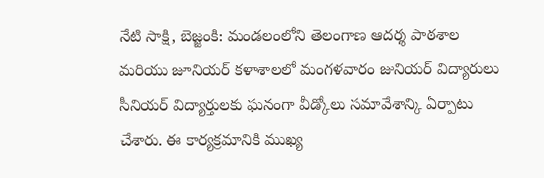నేటి సాక్షి, బెజ్జంకి: మండలంలోని తెలంగాణ ఆదర్శ పాఠశాల మరియు జూనియర్ కళాశాలలో మంగళవారం జునియర్ విద్యారులు సీనియర్ విద్యార్తులకు ఘనంగా వీడ్కోలు సమావేశాన్కి ఏర్పాటు చేశారు. ఈ కార్యక్రమానికి ముఖ్య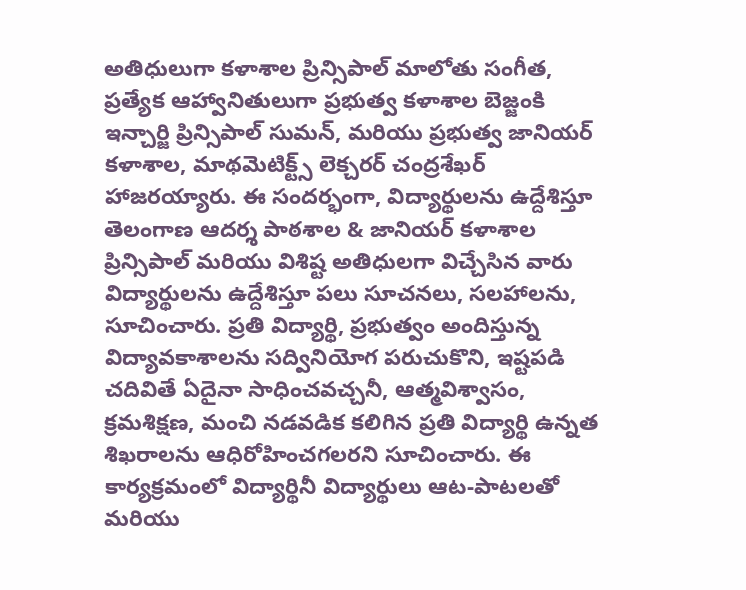అతిధులుగా కళాశాల ప్రిన్సిపాల్ మాలోతు సంగీత, ప్రత్యేక ఆహ్వానితులుగా ప్రభుత్వ కళాశాల బెజ్జంకి ఇన్చార్జి ప్రిన్సిపాల్ సుమన్, మరియు ప్రభుత్వ జానియర్ కళాశాల, మాథమెటిక్ట్స్ లెక్చరర్ చంద్రశేఖర్ హాజరయ్యారు. ఈ సందర్భంగా, విద్యార్థులను ఉద్దేశిస్తూ తెలంగాణ ఆదర్శ పాఠశాల & జానియర్ కళాశాల ప్రిన్సిపాల్ మరియు విశిష్ట అతిధులగా విచ్చేసిన వారు విద్యార్థులను ఉద్దేశిస్తూ పలు సూచనలు, సలహాలను, సూచించారు. ప్రతి విద్యార్థి, ప్రభుత్వం అందిస్తున్న విద్యావకాశాలను సద్వినియోగ పరుచుకొని, ఇష్టపడి చదివితే ఏదైనా సాధించవచ్చనీ, ఆత్మవిశ్వాసం, క్రమశిక్షణ, మంచి నడవడిక కలిగిన ప్రతి విద్యార్థి ఉన్నత శిఖరాలను ఆధిరోహించగలరని సూచించారు. ఈ కార్యక్రమంలో విద్యార్థినీ విద్యార్థులు ఆట-పాటలతో మరియు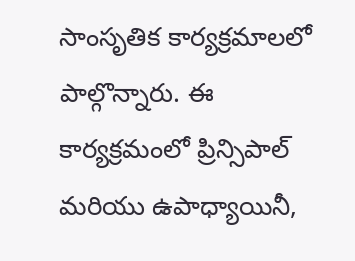సాంసృతిక కార్యక్రమాలలో పాల్గొన్నారు. ఈ కార్యక్రమంలో ప్రిన్సిపాల్ మరియు ఉపాధ్యాయినీ,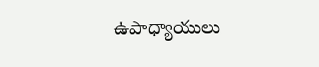ఉపాధ్యాయులు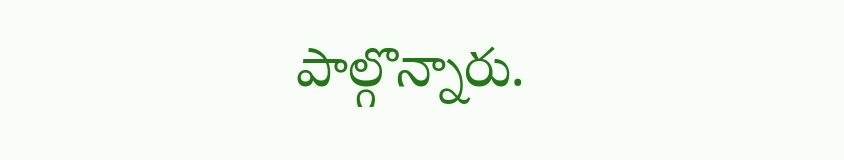పాల్గొన్నారు.